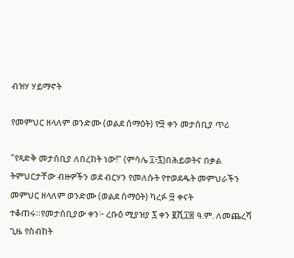ብዝሃ ሃይማኖት

የመምህር ዘላለም ወንድሙ (ወልደ ሰማዕት) የ፵ ቀን መታሰቢያ ጥሪ

"የጻድቅ መታሰቢያ ለበረከት ነው!" (ምሳሌ ፲፥፯)በሕይወትና በቃል ትምህርታቸው ብዙዎችን ወደ ብርሃን የመለሱት የተወደዱት መምህራችን መምህር ዘላለም ወንድሙ (ወልደ ሰማዕት) ካረፉ ፵ ቀናት ተቆጠሩ።የመታሰቢያው ቀን፦ ረቡዕ ሚያዝያ ፯ ቀን ፪ሺ፲፰ ዓ.ም. ለመጨረሻ ጊዜ የስብከት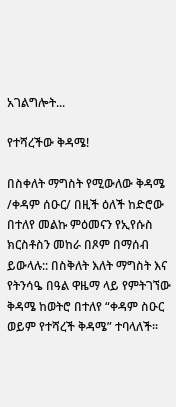አገልግሎት...

የተሻረችው ቅዳሜ!

በስቀለት ማግስት የሚውለው ቅዳሜ /ቀዳም ሰዑር/ በዚች ዕለች ከድሮው በተለየ መልኩ ምዕመናን የኢየሱስ ክርስቶስን መከራ በጾም በማሰብ ይውላሉ:: በስቅለት እለት ማግስት እና የትንሳዔ በዓል ዋዜማ ላይ የምትገኘው ቅዳሜ ከወትሮ በተለየ “ቀዳም ስዑር ወይም የተሻረች ቅዳሜ” ተባላለች።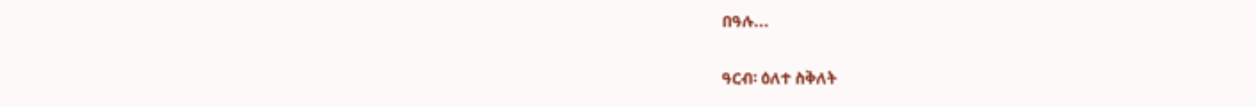በዓሉ...

ዓርብ፡ ዕለተ ስቅለት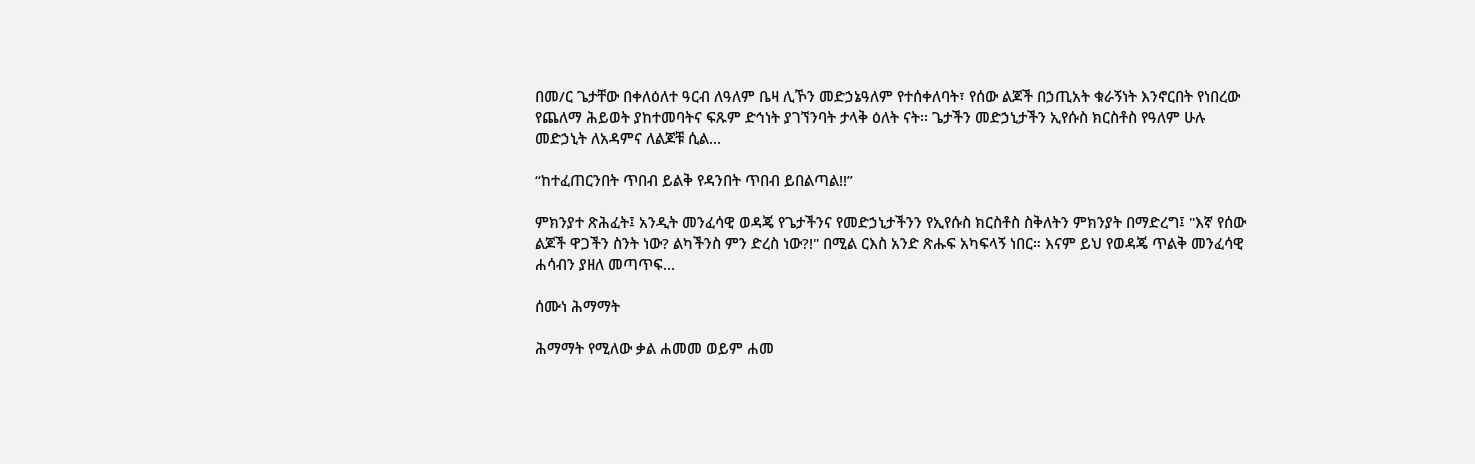በመ/ር ጌታቸው በቀለዕለተ ዓርብ ለዓለም ቤዛ ሊኾን መድኃኔዓለም የተሰቀለባት፣ የሰው ልጆች በኃጢአት ቁራኝነት እንኖርበት የነበረው የጨለማ ሕይወት ያከተመባትና ፍጹም ድኅነት ያገኘንባት ታላቅ ዕለት ናት፡፡ ጌታችን መድኃኒታችን ኢየሱስ ክርስቶስ የዓለም ሁሉ መድኃኒት ለአዳምና ለልጆቹ ሲል...

“ከተፈጠርንበት ጥበብ ይልቅ የዳንበት ጥበብ ይበልጣል!!”

ምክንያተ ጽሕፈት፤ አንዲት መንፈሳዊ ወዳጄ የጌታችንና የመድኃኒታችንን የኢየሱስ ክርስቶስ ስቅለትን ምክንያት በማድረግ፤ "እኛ የሰው ልጆች ዋጋችን ስንት ነው? ልካችንስ ምን ድረስ ነው?!" በሚል ርእስ አንድ ጽሑፍ አካፍላኝ ነበር። እናም ይህ የወዳጄ ጥልቅ መንፈሳዊ ሐሳብን ያዘለ መጣጥፍ...

ሰሙነ ሕማማት

ሕማማት የሚለው ቃል ሐመመ ወይም ሐመ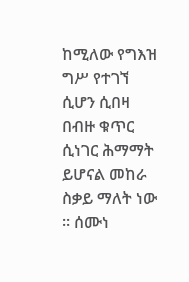ከሚለው የግእዝ ግሥ የተገኘ ሲሆን ሲበዛ በብዙ ቁጥር ሲነገር ሕማማት ይሆናል መከራ ስቃይ ማለት ነው ፡፡ ሰሙነ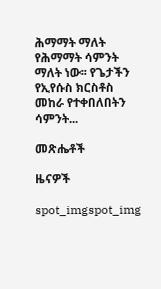ሕማማት ማለት የሕማማት ሳምንት ማለት ነው፡፡ የጌታችን የኢየሱስ ክርስቶስ መከራ የተቀበለበትን ሳምንት...

መጽሔቶች

ዜናዎች

spot_imgspot_img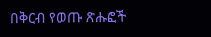በቅርብ የወጡ ጽሑፎች